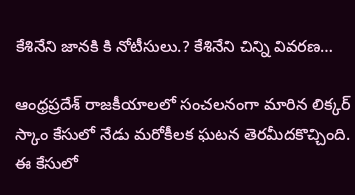కేశినేని జానకి కి నోటీసులు.? కేశినేని చిన్ని వివరణ…

ఆంధ్రప్రదేశ్ రాజకీయాలలో సంచలనంగా మారిన లిక్కర్ స్కాం కేసులో నేడు మరోకీలక ఘటన తెరమీదకొచ్చింది. ఈ కేసులో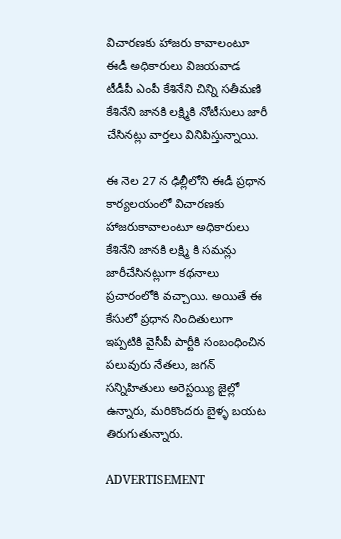విచారణకు హాజరు కావాలంటూ ఈడీ అధికారులు విజయవాడ టీడీపీ ఎంపీ కేశినేని చిన్ని సతీమణి కేశినేని జానకి లక్ష్మికి నోటీసులు జారీ చేసినట్లు వార్తలు వినిపిస్తున్నాయి.

ఈ నెల 27 న ఢిల్లీలోని ఈడీ ప్రధాన కార్యలయంలో విచారణకు హాజరుకావాలంటూ అధికారులు కేశినేని జానకి లక్ష్మి కి సమన్లు జారీచేసినట్లుగా కథనాలు ప్రచారంలోకి వచ్చాయి. అయితే ఈ కేసులో ప్రధాన నిందితులుగా ఇప్పటికి వైసీపీ పార్టీకి సంబంధించిన పలువురు నేతలు, జగన్ సన్నిహితులు అరెస్టయ్యి జైల్లో ఉన్నారు, మరికొందరు బైళ్ళ బయట తిరుగుతున్నారు.

ADVERTISEMENT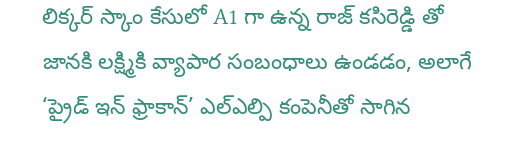లిక్కర్ స్కాం కేసులో A1 గా ఉన్న రాజ్ కసిరెడ్డి తో జానకి లక్ష్మికి వ్యాపార సంబంధాలు ఉండడం, అలాగే ‘ప్రైడ్ ఇన్ ఫ్రాకాన్’ ఎల్ఎల్పి కంపెనీతో సాగిన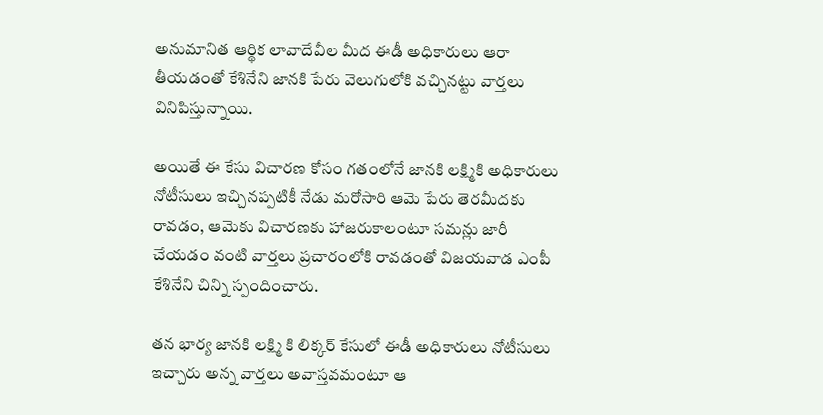అనుమానిత ఆర్థిక లావాదేవీల మీద ఈడీ అధికారులు ఆరా తీయడంతో కేశినేని జానకి పేరు వెలుగులోకి వచ్చినట్టు వార్తలు వినిపిస్తున్నాయి.

అయితే ఈ కేసు విచారణ కోసం గతంలోనే జానకి లక్ష్మికి అధికారులు నోటీసులు ఇచ్చినప్పటికీ నేడు మరోసారి ఆమె పేరు తెరమీదకు రావడం, ఆమెకు విచారణకు హాజరుకాలంటూ సమన్లు జారీ చేయడం వంటి వార్తలు ప్రచారంలోకి రావడంతో విజయవాడ ఎంపీ కేశినేని చిన్ని స్పందించారు.

తన భార్య జానకి లక్ష్మి కి లిక్కర్ కేసులో ఈడీ అధికారులు నోటీసులు ఇచ్చారు అన్న వార్తలు అవాస్తవమంటూ ఆ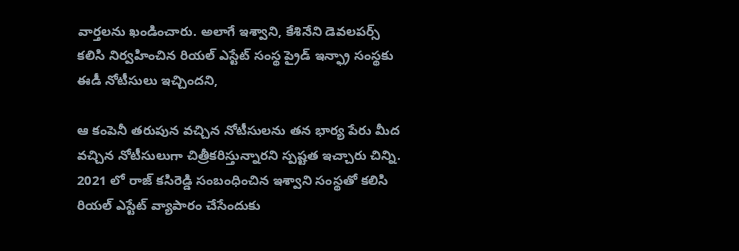వార్తలను ఖండించారు. అలాగే ఇశ్వాని, కేశినేని డెవలపర్స్ కలిసి నిర్వహించిన రియల్ ఎస్టేట్ సంస్థ ప్రైడ్ ఇన్ఫ్రా సంస్థకు ఈడీ నోటీసులు ఇచ్చిందని,

ఆ కంపెనీ తరుపున వచ్చిన నోటీసులను తన భార్య పేరు మీద వచ్చిన నోటీసులుగా చిత్రీకరిస్తున్నారని స్పష్టత ఇచ్చారు చిన్ని. 2021 లో రాజ్ కసిరెడ్డి సంబంధించిన ఇశ్వాని సంస్థతో కలిసి రియల్ ఎస్టేట్ వ్యాపారం చేసేందుకు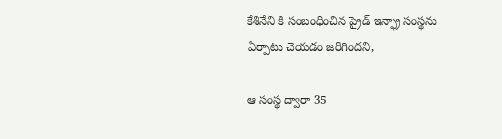కేశినేని కి సంబంధించిన ప్రైడ్ ఇన్ఫ్రా సంస్థను ఏర్పాటు చెయడం జరిగిందని,

ఆ సంస్థ ద్వారా 35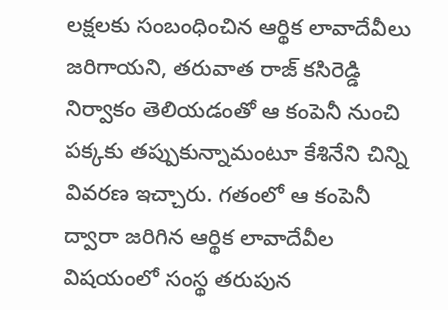లక్షలకు సంబంధించిన ఆర్థిక లావాదేవీలు జరిగాయని, తరువాత రాజ్ కసిరెడ్డి నిర్వాకం తెలియడంతో ఆ కంపెనీ నుంచి పక్కకు తప్పుకున్నామంటూ కేశినేని చిన్ని వివరణ ఇచ్చారు. గతంలో ఆ కంపెనీ ద్వారా జరిగిన ఆర్థిక లావాదేవీల విషయంలో సంస్థ తరుపున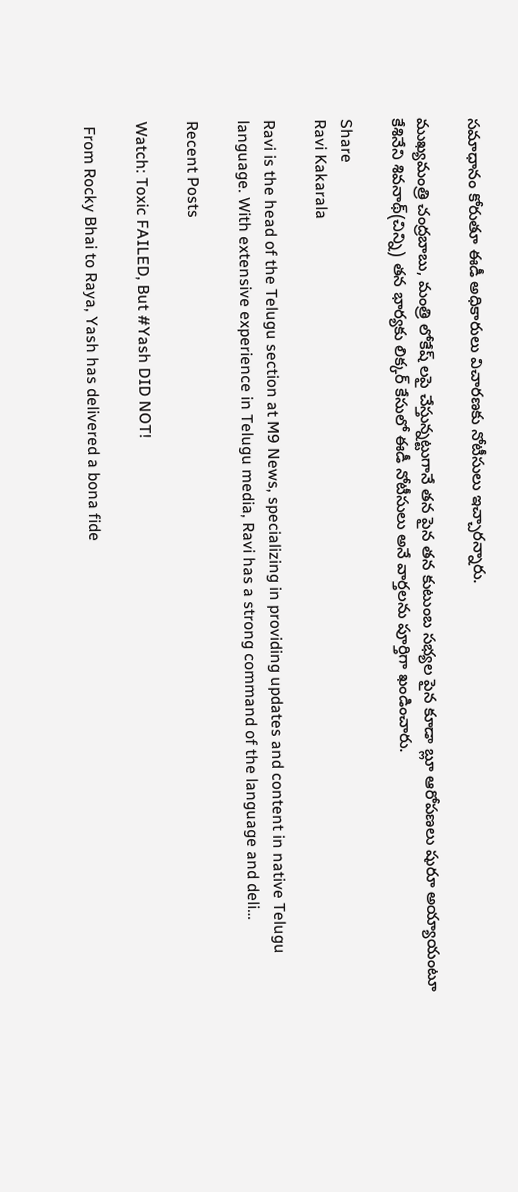సమాధానం కోరుతూ ఈడీ అధికారులు విచారణకు నోటీసులు ఇచ్చారన్నారు.

ముఖ్యమంత్రి చంద్రబాబు, మంత్రి లోకేష్ లపై చేస్తున్నట్టుగానే తన పైన తన కుటుంబ సభ్యల పైన కూడా బ్లూ ఆరోపణలు షురూ అయ్యాయంటూ కేశినేని శివనాథ్(చిన్ని) తన భార్యకు లిక్కర్ కేసులో ఈడీ నోటీసులు అనే వార్తలను పూర్తిగా ఖండించారు.

Share
Ravi Kakarala

Ravi is the head of the Telugu section at M9 News, specializing in providing updates and content in native Telugu language. With extensive experience in Telugu media, Ravi has a strong command of the language and deli…

Recent Posts

Watch: Toxic FAILED, But #Yash DID NOT!

 From Rocky Bhai to Raya, Yash has delivered a bona fide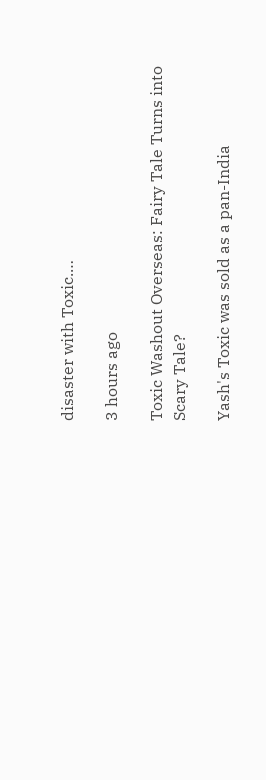disaster with Toxic.…

3 hours ago

Toxic Washout Overseas: Fairy Tale Turns into Scary Tale?

Yash's Toxic was sold as a pan-India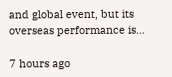and global event, but its overseas performance is…

7 hours ago